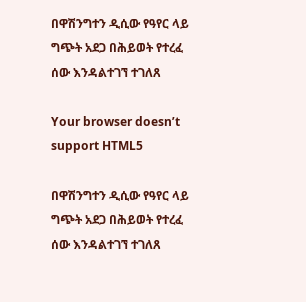በዋሽንግተን ዲሲው የዓየር ላይ ግጭት አደጋ በሕይወት የተረፈ ሰው እንዳልተገኘ ተገለጸ

Your browser doesn’t support HTML5

በዋሽንግተን ዲሲው የዓየር ላይ ግጭት አደጋ በሕይወት የተረፈ ሰው እንዳልተገኘ ተገለጸ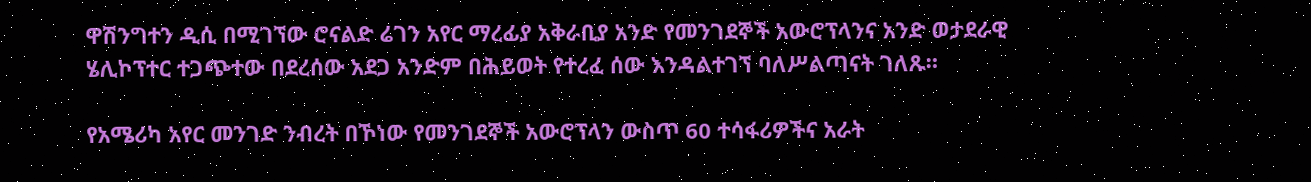ዋሽንግተን ዲሲ በሚገኘው ሮናልድ ሬገን አየር ማረፊያ አቅራቢያ አንድ የመንገደኞች አውሮፕላንና አንድ ወታደራዊ ሄሊኮፕተር ተጋጭተው በደረሰው አደጋ አንድም በሕይወት የተረፈ ሰው እንዳልተገኘ ባለሥልጣናት ገለጹ።

የአሜሪካ አየር መንገድ ንብረት በኾነው የመንገደኞች አውሮፕላን ውስጥ 60 ተሳፋሪዎችና አራት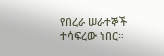የበረራ ሠራተኞች ተሳፍረው ነበር።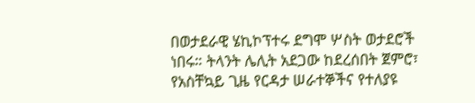በወታደራዊ ሄኪኮፕተሩ ደግሞ ሦስት ወታደሮች ነበሩ። ትላንት ሌሊት አደጋው ከደረሰበት ጀምሮ፣ የአስቸኳይ ጊዜ የርዳታ ሠራተኞችና የተለያዩ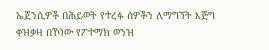ኤጀንሲዎች በሕይወት የተረፉ ሰዎችን ለማግኘት እጅግ ቀዝቃዛ በኾነው የፖተማክ ወንዝ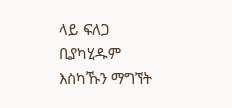ላይ ፍለጋ ቢያካሂዱም እስካኹን ማግኘት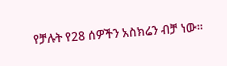የቻሉት የ28 ሰዎችን አስክሬን ብቻ ነው።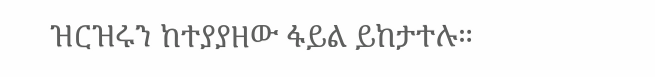ዝርዝሩን ከተያያዘው ፋይል ይከታተሉ።